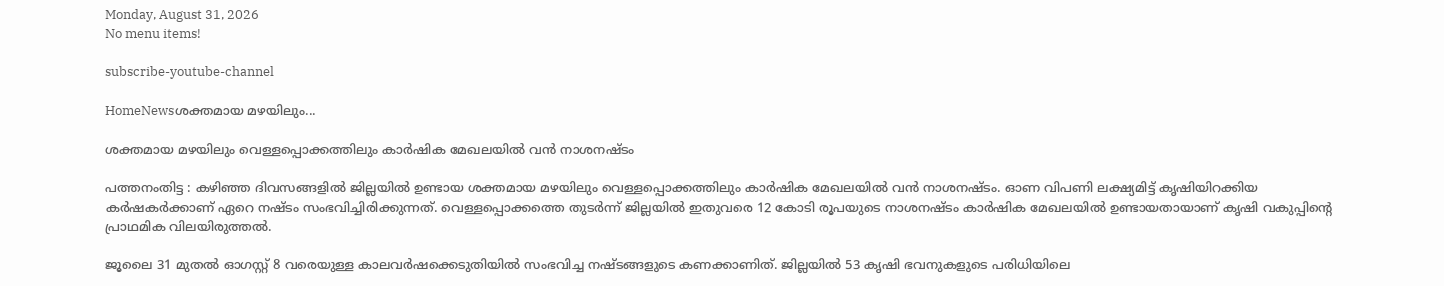Monday, August 31, 2026
No menu items!

subscribe-youtube-channel

HomeNewsശക്തമായ മഴയിലും...

ശക്തമായ മഴയിലും വെള്ളപ്പൊക്കത്തിലും കാർഷിക മേഖലയിൽ വൻ നാശനഷ്ടം

പത്തനംതിട്ട : കഴിഞ്ഞ ദിവസങ്ങളിൽ ജില്ലയിൽ ഉണ്ടായ ശക്തമായ മഴയിലും വെള്ളപ്പൊക്കത്തിലും കാർഷിക മേഖലയിൽ വൻ നാശനഷ്ടം. ഓണ വിപണി ലക്ഷ്യമിട്ട് കൃഷിയിറക്കിയ കർഷകർക്കാണ് ഏറെ നഷ്‌ടം സംഭവിച്ചിരിക്കുന്നത്. വെള്ളപ്പൊക്കത്തെ തുടർന്ന് ജില്ലയിൽ ഇതുവരെ 12 കോടി രൂപയുടെ നാശനഷ്ടം കാർഷിക മേഖലയിൽ ഉണ്ടായതായാണ് കൃഷി വകുപ്പിൻ്റെ പ്രാഥമിക വിലയിരുത്തൽ.

ജൂലൈ 31 മുതൽ ഓഗസ്റ്റ് 8 വരെയുള്ള കാലവർഷക്കെടുതിയിൽ സംഭവിച്ച നഷ്‌ടങ്ങളുടെ കണക്കാണിത്. ജില്ലയിൽ 53 കൃഷി ഭവനുകളുടെ പരിധിയിലെ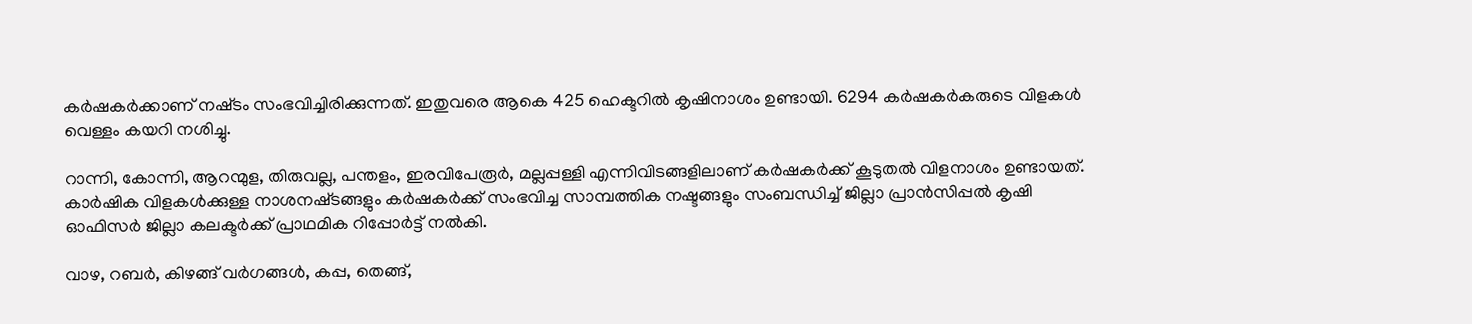കർഷകർക്കാണ് നഷ്‌ടം സംഭവിച്ചിരിക്കുന്നത്. ഇതുവരെ ആകെ 425 ഹെക്ടറിൽ കൃഷിനാശം ഉണ്ടായി. 6294 കർഷകർകരുടെ വിളകൾ വെള്ളം കയറി നശിച്ചു.

റാന്നി, കോന്നി, ആറന്മുള, തിരുവല്ല, പന്തളം, ഇരവിപേരൂർ, മല്ലപ്പള്ളി എന്നിവിടങ്ങളിലാണ് കർഷകർക്ക് കൂടുതൽ വിളനാശം ഉണ്ടായത്. കാർഷിക വിളകൾക്കുള്ള നാശനഷ്‌ടങ്ങളും കർഷകർക്ക് സംഭവിച്ച സാമ്പത്തിക നഷ്ടങ്ങളും സംബന്ധിച്ച് ജില്ലാ പ്രാൻസിപ്പൽ കൃഷി ഓഫിസർ ജില്ലാ കലക്ടർക്ക് പ്രാഥമിക റിപ്പോർട്ട് നൽകി.

വാഴ, റബർ, കിഴങ്ങ് വർഗങ്ങൾ, കപ്പ, തെങ്ങ്,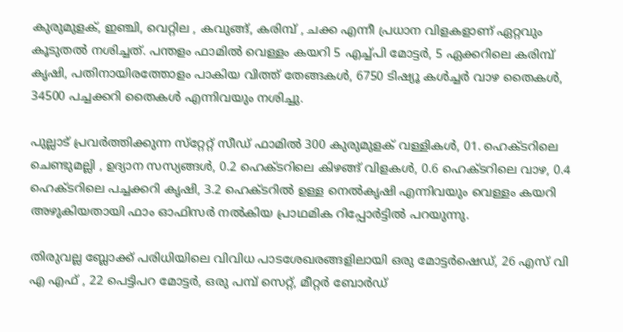കുരുമുളക്, ഇഞ്ചി, വെറ്റില , കവുങ്ങ്, കരിമ്പ് , ചക്ക എന്നീ പ്രധാന വിളകളാണ് ഏറ്റവും കൂടുതൽ നശിച്ചത്. പന്തളം ഫാമിൽ വെള്ളം കയറി 5 എച്ച്പി മോട്ടർ, 5 ഏക്കറിലെ കരിമ്പ് കൃഷി, പതിനായിരത്തോളം പാകിയ വിത്ത് തേങ്ങകൾ, 6750 ടിഷ്യൂ കൾച്ചർ വാഴ തൈകൾ, 34500 പച്ചക്കറി തൈകൾ എന്നിവയും നശിച്ചു.

പുല്ലാട് പ്രവർത്തിക്കുന്ന സ്‌റ്റേറ്റ് സീഡ് ഫാമിൽ 300 കുരുമുളക് വള്ളികൾ, 01. ഹെക്ടറിലെ ചെണ്ടുമല്ലി , ഉദ്യാന സസ്യങ്ങൾ, 0.2 ഹെക്ടറിലെ കിഴങ്ങ് വിളകൾ, 0.6 ഹെക്ടറിലെ വാഴ, 0.4 ഹെക്ടറിലെ പച്ചക്കറി കൃഷി, 3.2 ഹെക്ടറിൽ ഉള്ള നെൽകൃഷി എന്നിവയും വെള്ളം കയറി അഴുകിയതായി ഫാം ഓഫിസർ നൽകിയ പ്രാഥമിക റിപ്പോർട്ടിൽ പറയുന്നു.

തിരുവല്ല ബ്ലോക്ക് പരിധിയിലെ വിവിധ പാടശേഖരങ്ങളിലായി ഒരു മോട്ടർഷെഡ്, 26 എസ് വി എ എഫ് , 22 പെട്ടിപറ മോട്ടർ, ഒരു പമ്പ് സെറ്റ്, മീറ്റർ ബോർഡ്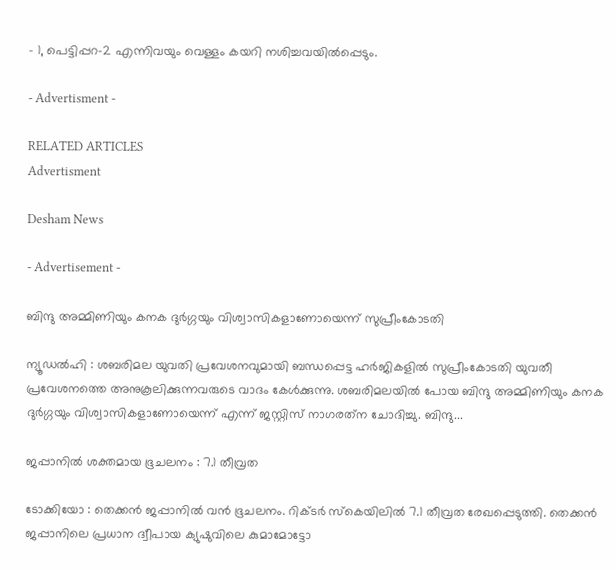– 1, പെട്ടിപ്പറ-2 എന്നിവയും വെള്ളം കയറി നശിച്ചവയിൽപ്പെടും.

- Advertisment -

RELATED ARTICLES
Advertisment

Desham News

- Advertisement -

ബിന്ദു അമ്മിണിയും കനക ദുർഗ്ഗയും വിശ്വാസികളാണോയെന്ന് സുപ്രീംകോടതി

ന്യൂഡൽഹി : ശബരിമല യുവതി പ്രവേശനവുമായി ബന്ധപ്പെട്ട ഹർജികളിൽ സുപ്രീംകോടതി യുവതീ പ്രവേശനത്തെ അനുകൂലിക്കുന്നവരുടെ വാദം കേൾക്കുന്നു. ശബരിമലയില്‍ പോയ ബിന്ദു അമ്മിണിയും കനക ദുർഗ്ഗയും വിശ്വാസികളാണോയെന്ന് എന്ന് ജസ്റ്റിസ് നാഗരത്‌ന ചോദിച്ചു. ബിന്ദു...

ജപ്പാനിൽ ശക്തമായ ഭൂചലനം : 7.1 തീവ്രത

ടോക്കിയോ : തെക്കൻ ജപ്പാനിൽ വൻ ഭൂചലനം. റിക്ടർ സ്കെയിലിൽ 7.1 തീവ്രത രേഖപ്പെടുത്തി. തെക്കൻ ജപ്പാനിലെ പ്രധാന ദ്വീപായ ക്യുഷുവിലെ കുമാമോട്ടോ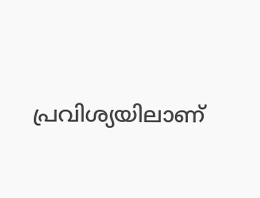പ്രവിശ്യയിലാണ്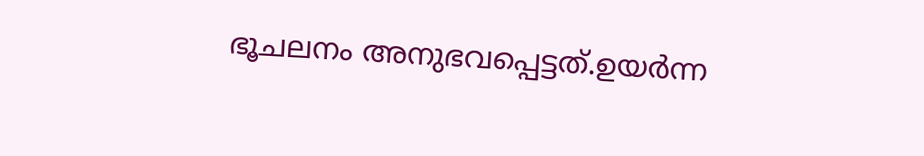ഭൂചലനം അനുഭവപ്പെട്ടത്.ഉയർന്ന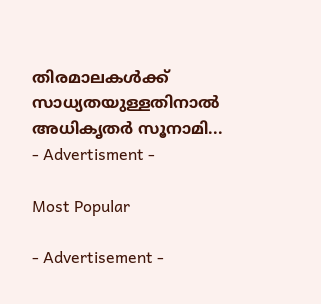തിരമാലകൾക്ക് സാധ്യതയുള്ളതിനാൽ അധികൃതർ സൂനാമി...
- Advertisment -

Most Popular

- Advertisement -